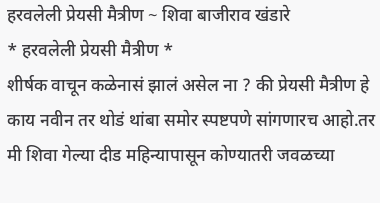हरवलेली प्रेयसी मैत्रीण ~ शिवा बाजीराव खंडारे
* हरवलेली प्रेयसी मैत्रीण *
शीर्षक वाचून कळेनासं झालं असेल ना ? की प्रेयसी मैत्रीण हे काय नवीन तर थोडं थांबा समोर स्पष्टपणे सांगणारच आहो.तर मी शिवा गेल्या दीड महिन्यापासून कोण्यातरी जवळच्या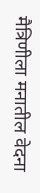मैत्रिणीला मनातील वेदना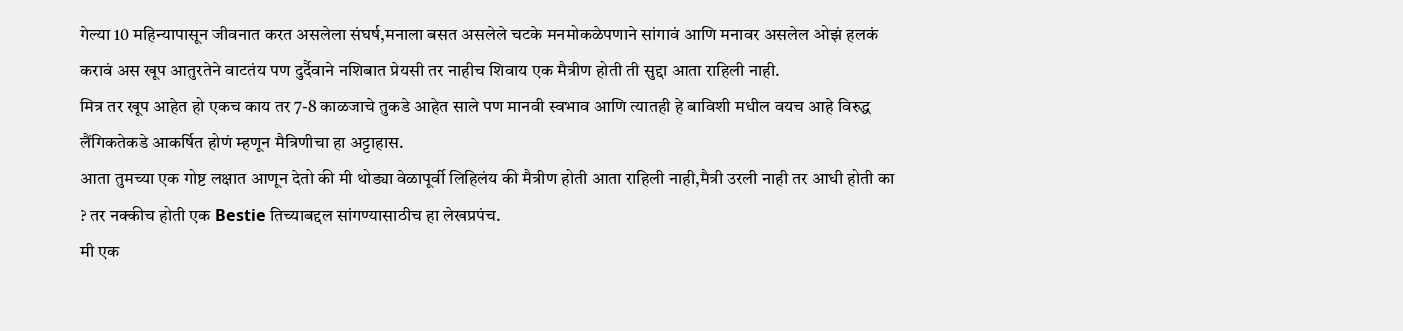गेल्या 10 महिन्यापासून जीवनात करत असलेला संघर्ष,मनाला बसत असलेले चटके मनमोकळेपणाने सांगावं आणि मनावर असलेल ओझं हलकं करावं अस खूप आतुरतेने वाटतंय पण दुर्दैवाने नशिबात प्रेयसी तर नाहीच शिवाय एक मैत्रीण होती ती सुद्दा आता राहिली नाही.
मित्र तर खूप आहेत हो एकच काय तर 7-8 काळजाचे तुकडे आहेत साले पण मानवी स्वभाव आणि त्यातही हे बाविशी मधील वयच आहे विरुद्ध लैंगिकतेकडे आकर्षित होणं म्हणून मैत्रिणीचा हा अट्टाहास.
आता तुमच्या एक गोष्ट लक्षात आणून देतो की मी थोड्या वेळापूर्वी लिहिलंय की मैत्रीण होती आता राहिली नाही,मैत्री उरली नाही तर आधी होती का ? तर नक्कीच होती एक Bestie तिच्याबद्दल सांगण्यासाठीच हा लेखप्रपंच.
मी एक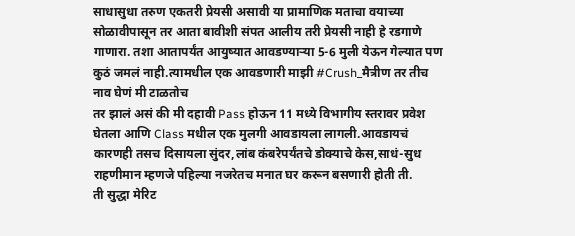साधासुधा तरुण एकतरी प्रेयसी असावी या प्रामाणिक मताचा वयाच्या सोळावीपासून तर आता बावीशी संपत आलीय तरी प्रेयसी नाही हे रडगाणे गाणारा. तशा आतापर्यंत आयुष्यात आवडण्याऱ्या 5-6 मुली येऊन गेल्यात पण कुठं जमलं नाही.त्यामधील एक आवडणारी माझी #Crush_मैत्रीण तर तीच नाव घेणं मी टाळतोच
तर झालं असं की मी दहावी Pass होऊन 11 मध्ये विभागीय स्तरावर प्रवेश घेतला आणि Class मधील एक मुलगी आवडायला लागली.आवडायचं कारणही तसच दिसायला सुंदर,लांब कंबरेपर्यंतचे डोक्याचे केस,साधं-सुध राहणीमान म्हणजे पहिल्या नजरेतच मनात घर करून बसणारी होती ती.
ती सुद्धा मेरिट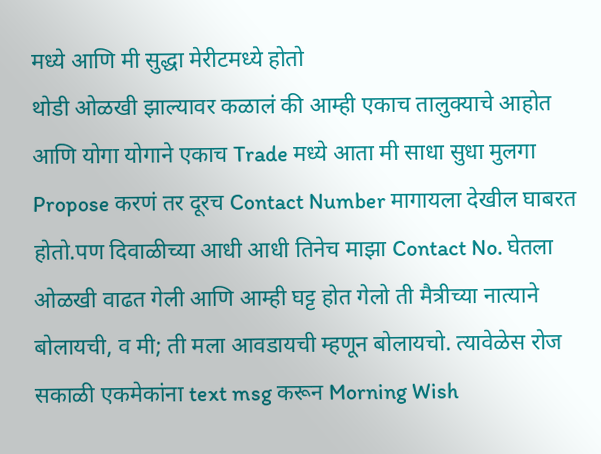मध्ये आणि मी सुद्धा मेरीटमध्ये होतो
थोडी ओळखी झाल्यावर कळालं की आम्ही एकाच तालुक्याचे आहोत आणि योगा योगाने एकाच Trade मध्ये आता मी साधा सुधा मुलगा Propose करणं तर दूरच Contact Number मागायला देखील घाबरत होतो.पण दिवाळीच्या आधी आधी तिनेच माझा Contact No. घेतला ओळखी वाढत गेली आणि आम्ही घट्ट होत गेलो ती मैत्रीच्या नात्याने बोलायची, व मी; ती मला आवडायची म्हणून बोलायचो. त्यावेळेस रोज सकाळी एकमेकांना text msg करून Morning Wish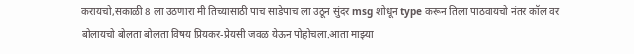करायचो,सकाळी 8 ला उठणारा मी तिच्यासाठी पाच साडेपाच ला उठून सुंदर msg शोधून type करून तिला पाठवायचो नंतर कॉल वर बोलायचो बोलता बोलता विषय प्रियकर-प्रेयसी जवळ येऊन पोहोचला.आता माझ्या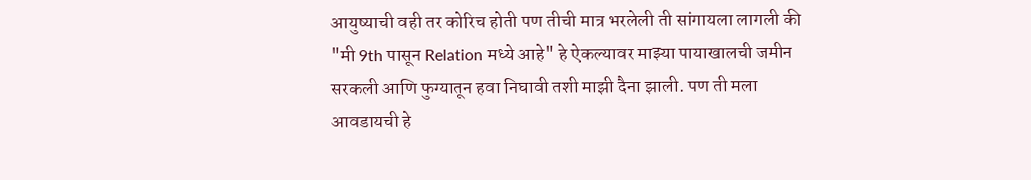आयुष्याची वही तर कोरिच होती पण तीची मात्र भरलेली ती सांगायला लागली की "मी 9th पासून Relation मध्ये आहे" हे ऐकल्यावर माझ्या पायाखालची जमीन सरकली आणि फुग्यातून हवा निघावी तशी माझी दैना झाली. पण ती मला आवडायची हे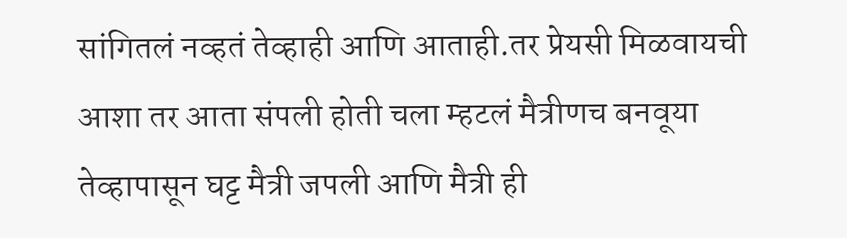सांगितलं नव्हतं तेव्हाही आणि आताही.तर प्रेयसी मिळवायची आशा तर आता संपली होती चला म्हटलं मैत्रीणच बनवूया तेव्हापासून घट्ट मैत्री जपली आणि मैत्री ही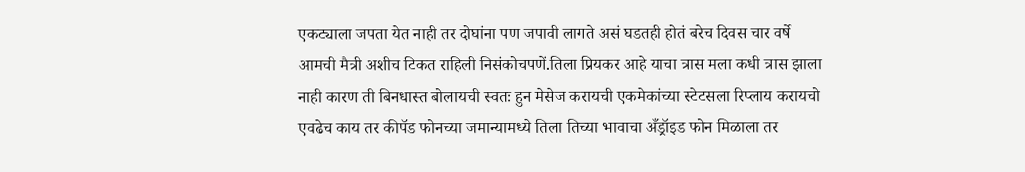एकट्याला जपता येत नाही तर दोघांना पण जपावी लागते असं घडतही होतं बरेच दिवस चार वर्षे आमची मैत्री अशीच टिकत राहिली निसंकोचपणें.तिला प्रियकर आहे याचा त्रास मला कधी त्रास झाला नाही कारण ती बिनधास्त बोलायची स्वतः हुन मेसेज करायची एकमेकांच्या स्टेटसला रिप्लाय करायचो एवढेच काय तर कीपॅड फोनच्या जमान्यामध्ये तिला तिच्या भावाचा अँड्रॉइड फोन मिळाला तर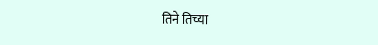तिने तिच्या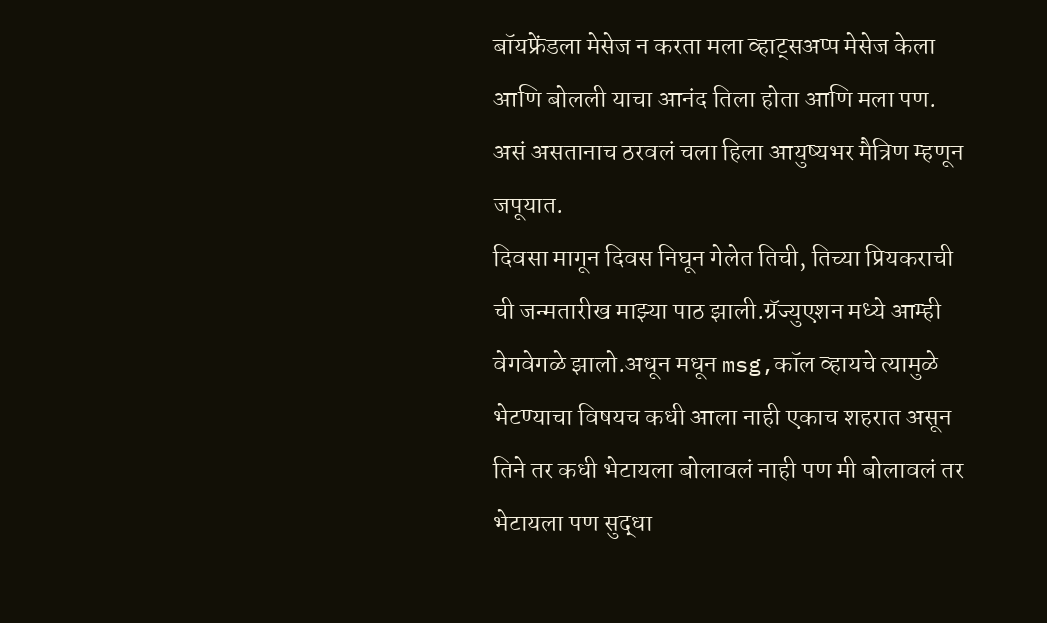बॉयफ्रेंडला मेसेज न करता मला व्हाट्सअप्प मेसेज केला आणि बोलली याचा आनंद तिला होता आणि मला पण. असं असतानाच ठरवलं चला हिला आयुष्यभर मैत्रिण म्हणून जपूयात.
दिवसा मागून दिवस निघून गेलेत तिची, तिच्या प्रियकराची ची जन्मतारीख माझ्या पाठ झाली.ग्रॅज्युएशन मध्ये आम्ही वेगवेगळे झालो.अधून मधून msg,कॉल व्हायचे त्यामुळे भेटण्याचा विषयच कधी आला नाही एकाच शहरात असून तिने तर कधी भेटायला बोलावलं नाही पण मी बोलावलं तर भेटायला पण सुद्धा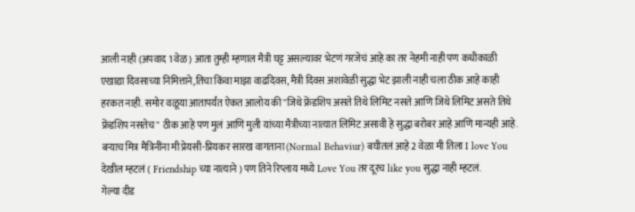आली नाही (अपवाद 1 वेळ ) आता तुम्ही म्हणाल मैत्री घट्ट असल्यावर भेटणं गरजेचं आहे का तर नेहमी नाही पण कधीकाळी एखाद्या दिवसाच्या निमित्ताने,तिचा किंवा माझा वाढदिवस, मैत्री दिवस अशावेळी सुद्धा भेट झाली नाही चला ठीक आहे काही हरकत नाही. समोर वळूया आतापर्यंत ऐकत आलोय की "जिथे फ्रेंडशिप असते तिथे लिमिट नसते आणि जिथे लिमिट असते तिथे फ्रेंडशिप नसतेच" ठीक आहे पण मुलं आणि मुली यांच्या मैत्रीच्या नात्यात लिमिट असावी हे सुद्धा बरोबर आहे आणि मान्यही आहे. बऱ्याच मित्र मैत्रिनींना मी प्रेयसी-प्रियकर सारख वागताना (Normal Behaviur) बघीतलं आहे 2 वेळा मी तिला I love You देखील म्हटलं ( Friendship च्या नात्याने ) पण तिने रिप्लाय मध्ये Love You तर दूरच like you सुद्धा नाही म्हटलं.
गेल्या दीड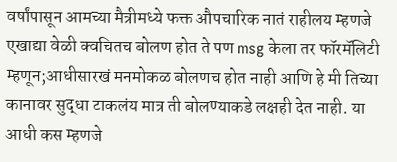वर्षांपासून आमच्या मैत्रीमध्ये फक्त औपचारिक नातं राहीलय म्हणजे एखाद्या वेळी क्वचितच बोलण होत ते पण msg केला तर फॉरमॅलिटी म्हणून;आधीसारखं मनमोकळ बोलणच होत नाही आणि हे मी तिच्या कानावर सुद्धा टाकलंय मात्र ती बोलण्याकडे लक्षही देत नाही. या आधी कस म्हणजे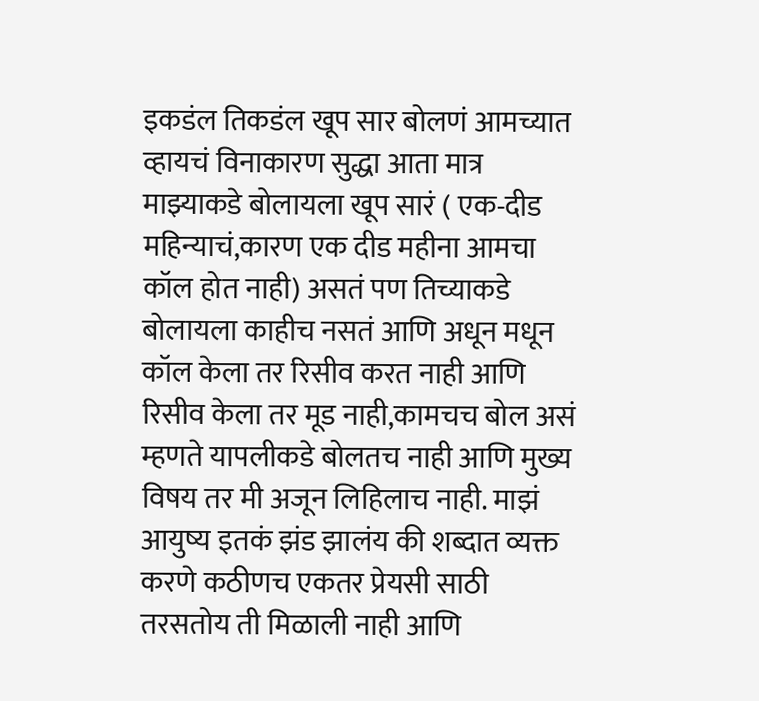इकडंल तिकडंल खूप सार बोलणं आमच्यात व्हायचं विनाकारण सुद्धा आता मात्र माझ्याकडे बोलायला खूप सारं ( एक-दीड महिन्याचं,कारण एक दीड महीना आमचा कॉल होत नाही) असतं पण तिच्याकडे बोलायला काहीच नसतं आणि अधून मधून कॉल केला तर रिसीव करत नाही आणि रिसीव केला तर मूड नाही,कामचच बोल असं म्हणते यापलीकडे बोलतच नाही आणि मुख्य विषय तर मी अजून लिहिलाच नाही. माझं आयुष्य इतकं झंड झालंय की शब्दात व्यक्त करणे कठीणच एकतर प्रेयसी साठी तरसतोय ती मिळाली नाही आणि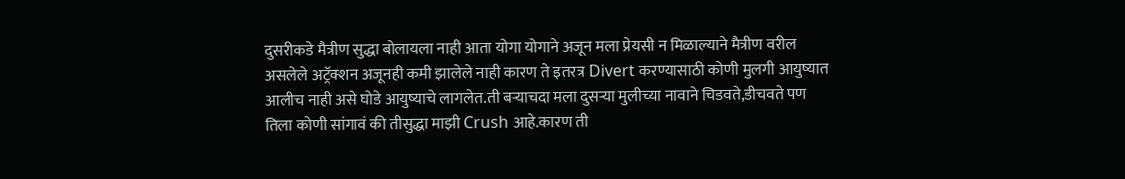दुसरीकडे मैत्रीण सुद्धा बोलायला नाही आता योगा योगाने अजून मला प्रेयसी न मिळाल्याने मैत्रीण वरील असलेले अट्रॅक्शन अजूनही कमी झालेले नाही कारण ते इतरत्र Divert करण्यासाठी कोणी मुलगी आयुष्यात आलीच नाही असे घोडे आयुष्याचे लागलेत.ती बऱ्याचदा मला दुसऱ्या मुलीच्या नावाने चिडवते,डीचवते पण तिला कोणी सांगावं की तीसुद्धा माझी Crush आहे.कारण ती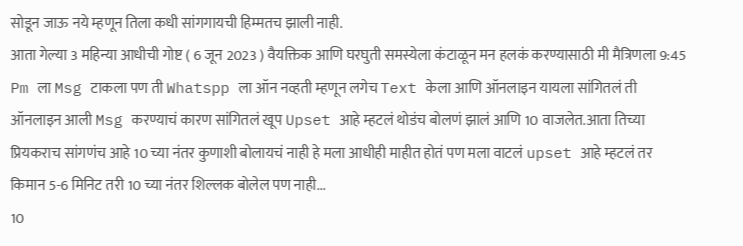सोडून जाऊ नये म्हणून तिला कधी सांगगायची हिम्मतच झाली नाही.
आता गेल्या 3 महिन्या आधीची गोष्ट ( 6 जून 2023 ) वैयक्तिक आणि घरघुती समस्येला कंटाळून मन हलकं करण्यासाठी मी मैत्रिणला 9:45 Pm ला Msg टाकला पण ती Whatspp ला ऑन नव्हती म्हणून लगेच Text केला आणि ऑनलाइन यायला सांगितलं ती ऑनलाइन आली Msg करण्याचं कारण सांगितलं खूप Upset आहे म्हटलं थोडंच बोलणं झालं आणि 10 वाजलेत.आता तिच्या प्रियकराच सांगणंच आहे 10 च्या नंतर कुणाशी बोलायचं नाही हे मला आधीही माहीत होतं पण मला वाटलं upset आहे म्हटलं तर किमान 5-6 मिनिट तरी 10 च्या नंतर शिल्लक बोलेल पण नाही...
10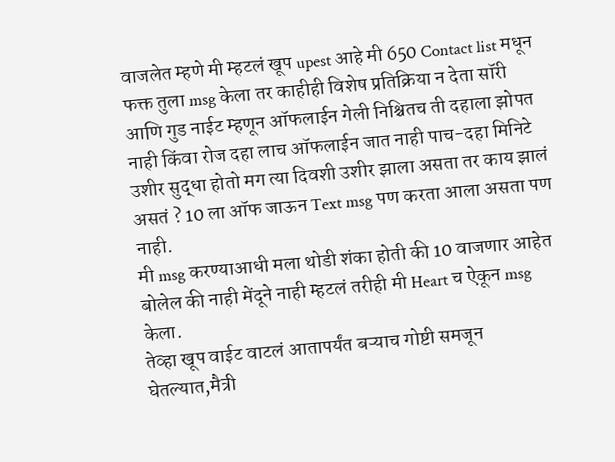वाजलेत म्हणे मी म्हटलं खूप upest आहे मी 650 Contact list मधून फक्त तुला msg केला तर काहीही विशेष प्रतिक्रिया न देता सॉरी आणि गुड नाईट म्हणून ऑफलाईन गेली निश्चितच ती दहाला झोपत नाही किंवा रोज दहा लाच ऑफलाईन जात नाही पाच-दहा मिनिटे उशीर सुद्धा होतो मग त्या दिवशी उशीर झाला असता तर काय झालं असतं ? 10 ला ऑफ जाऊन Text msg पण करता आला असता पण नाही.
मी msg करण्याआधी मला थोडी शंका होती की 10 वाजणार आहेत बोलेल की नाही मेंदूने नाही म्हटलं तरीही मी Heart च ऐकून msg केला.
तेव्हा खूप वाईट वाटलं आतापर्यंत बऱ्याच गोष्टी समजून घेतल्यात,मैत्री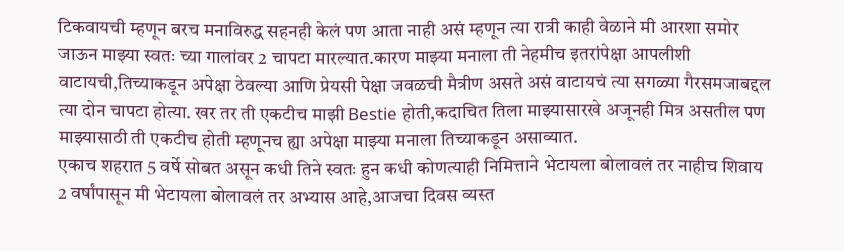टिकवायची म्हणून बरच मनाविरुद्ध सहनही केलं पण आता नाही असं म्हणून त्या रात्री काही वेळाने मी आरशा समोर जाऊन माझ्या स्वतः च्या गालांवर 2 चापटा मारल्यात.कारण माझ्या मनाला ती नेहमीच इतरांपेक्षा आपलीशी वाटायची,तिच्याकडून अपेक्षा ठेवल्या आणि प्रेयसी पेक्षा जवळची मैत्रीण असते असं वाटायचं त्या सगळ्या गैरसमजाबद्दल त्या दोन चापटा होत्या. खर तर ती एकटीच माझी Bestie होती,कदाचित तिला माझ्यासारखे अजूनही मित्र असतील पण माझ्यासाठी ती एकटीच होती म्हणूनच ह्या अपेक्षा माझ्या मनाला तिच्याकडून असाव्यात.
एकाच शहरात 5 वर्षे सोबत असून कधी तिने स्वतः हुन कधी कोणत्याही निमित्ताने भेटायला बोलावलं तर नाहीच शिवाय 2 वर्षांपासून मी भेटायला बोलावलं तर अभ्यास आहे,आजचा दिवस व्यस्त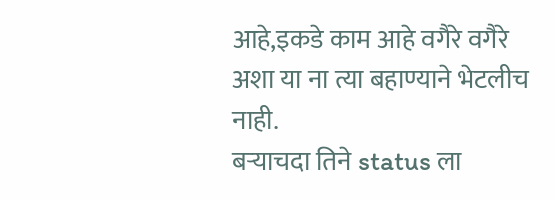आहे,इकडे काम आहे वगैरे वगैरे अशा या ना त्या बहाण्याने भेटलीच नाही.
बऱ्याचदा तिने status ला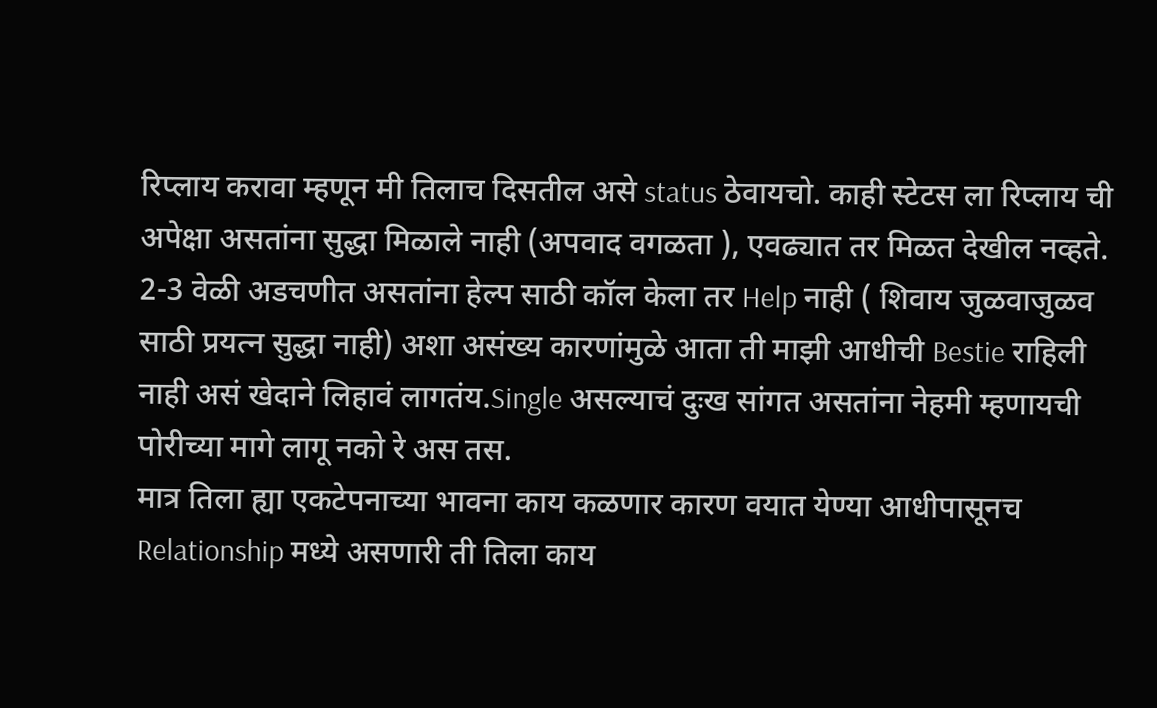रिप्लाय करावा म्हणून मी तिलाच दिसतील असे status ठेवायचो. काही स्टेटस ला रिप्लाय ची अपेक्षा असतांना सुद्धा मिळाले नाही (अपवाद वगळता ), एवढ्यात तर मिळत देखील नव्हते. 2-3 वेळी अडचणीत असतांना हेल्प साठी कॉल केला तर Help नाही ( शिवाय जुळवाजुळव साठी प्रयत्न सुद्धा नाही) अशा असंख्य कारणांमुळे आता ती माझी आधीची Bestie राहिली नाही असं खेदाने लिहावं लागतंय.Single असल्याचं दुःख सांगत असतांना नेहमी म्हणायची पोरीच्या मागे लागू नको रे अस तस.
मात्र तिला ह्या एकटेपनाच्या भावना काय कळणार कारण वयात येण्या आधीपासूनच Relationship मध्ये असणारी ती तिला काय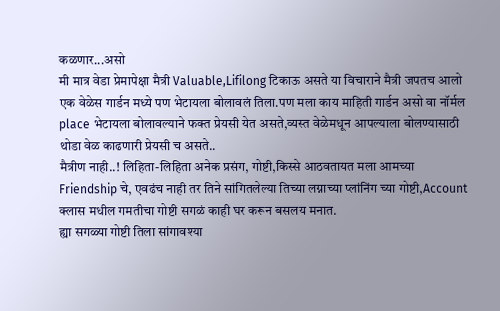कळणार...असो
मी मात्र वेडा प्रेमापेक्षा मैत्री Valuable,Lifilong टिकाऊ असते या विचाराने मैत्री जपतच आलो एक वेळेस गार्डन मध्ये पण भेटायला बोलावलं तिला.पण मला काय माहिती गार्डन असो वा नॉर्मल place भेटायला बोलावल्याने फक्त प्रेयसी येत असते,व्यस्त वेळेमधून आपल्याला बोलण्यासाठी थोडा वेळ काढणारी प्रेयसी च असते..
मैत्रीण नाही..! लिहिता-लिहिता अनेक प्रसंग, गोष्टी,किस्से आठवतायत मला आमच्या Friendship चे, एवढंच नाही तर तिने सांगितलेल्या तिच्या लग्नाच्या प्लांनिंग च्या गोष्टी,Account क्लास मधील गमतीचा गोष्टी सगळं काही घर करून बसलय मनात.
ह्या सगळ्या गोष्टी तिला सांगावश्या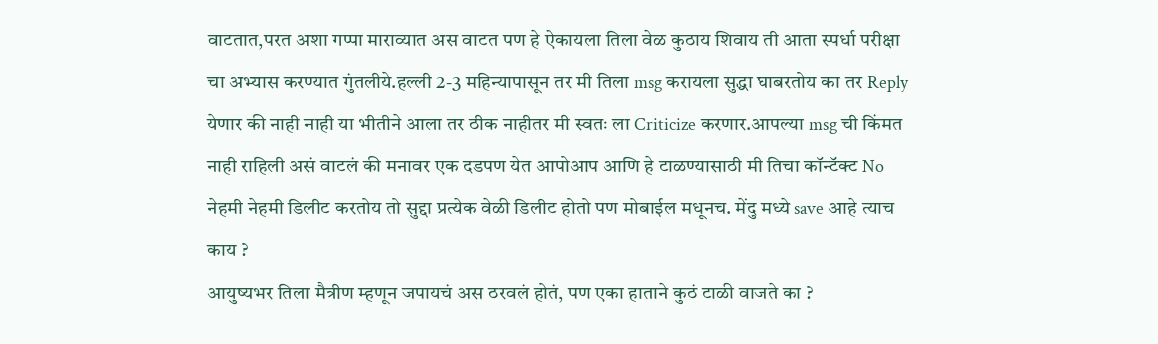वाटतात,परत अशा गप्पा माराव्यात अस वाटत पण हे ऐकायला तिला वेळ कुठाय शिवाय ती आता स्पर्धा परीक्षा चा अभ्यास करण्यात गुंतलीये.हल्ली 2-3 महिन्यापासून तर मी तिला msg करायला सुद्धा घाबरतोय का तर Reply येणार की नाही नाही या भीतीने आला तर ठीक नाहीतर मी स्वतः ला Criticize करणार.आपल्या msg ची किंमत नाही राहिली असं वाटलं की मनावर एक दडपण येत आपोआप आणि हे टाळण्यासाठी मी तिचा कॉन्टॅक्ट No नेहमी नेहमी डिलीट करतोय तो सुद्दा प्रत्येक वेळी डिलीट होतो पण मोबाईल मधूनच. मेंदु मध्ये save आहे त्याच काय ?
आयुष्यभर तिला मैत्रीण म्हणून जपायचं अस ठरवलं होतं, पण एका हाताने कुठं टाळी वाजते का ?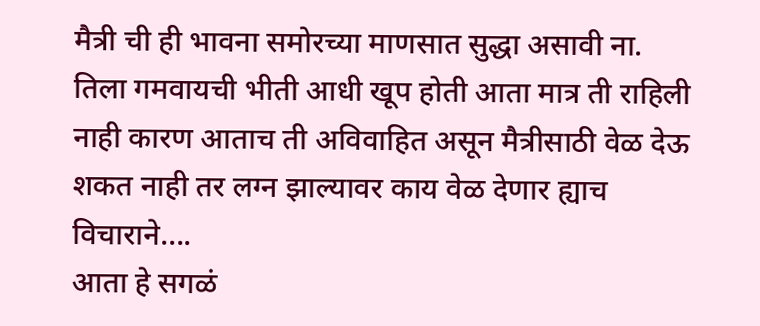मैत्री ची ही भावना समोरच्या माणसात सुद्धा असावी ना.
तिला गमवायची भीती आधी खूप होती आता मात्र ती राहिली नाही कारण आताच ती अविवाहित असून मैत्रीसाठी वेळ देऊ शकत नाही तर लग्न झाल्यावर काय वेळ देणार ह्याच विचाराने....
आता हे सगळं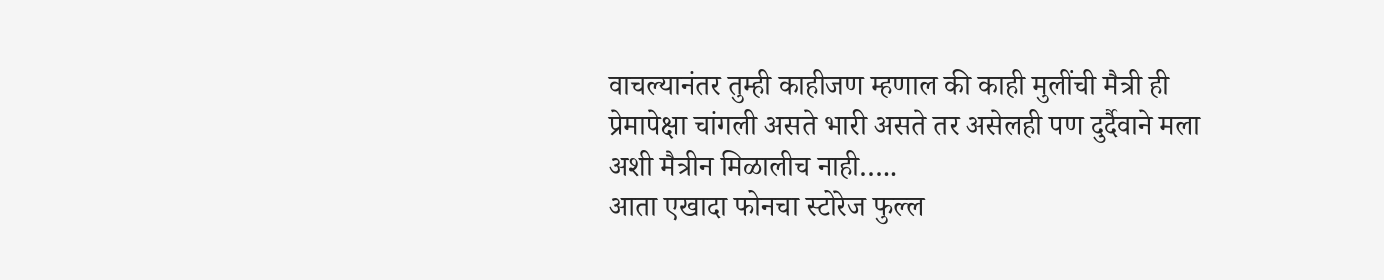वाचल्यानंतर तुम्ही काहीजण म्हणाल की काही मुलींची मैत्री ही प्रेमापेक्षा चांगली असते भारी असते तर असेलही पण दुर्दैवाने मला अशी मैत्रीन मिळालीच नाही…..
आता एखादा फोनचा स्टोरेज फुल्ल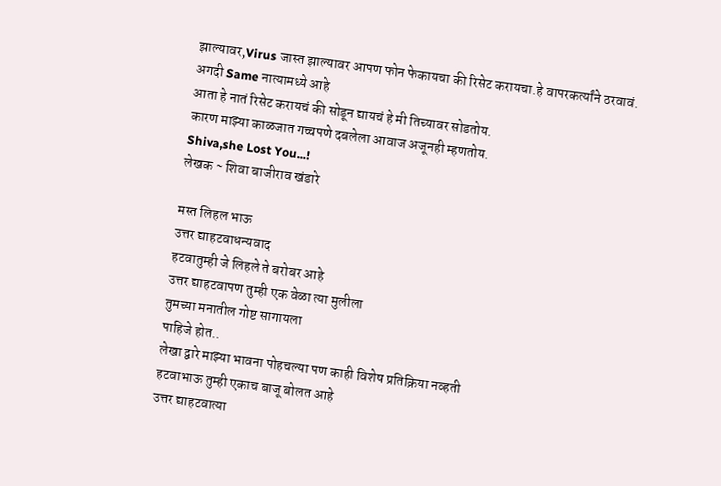झाल्यावर,Virus जास्त झाल्यावर आपण फोन फेकायचा की रिसेट करायचा.हे वापरकर्त्यांने ठरवावं.
अगदी Same नात्यामध्ये आहे
आता हे नातं रिसेट करायचं की सोडून द्यायचं हे मी तिच्यावर सोडतोय.
कारण माझ्या काळजात गच्चपणे दबलेला आवाज अजूनही म्हणतोय.
Shiva,she Lost You...!
लेखक ~ शिवा बाजीराव खंडारे

मस्त लिहल भाऊ
उत्तर द्याहटवाधन्यवाद
हटवातुम्ही जे लिहले ते बरोबर आहे
उत्तर द्याहटवापण तुम्ही एक वेळा त्या मुलीला
तुमच्या मनातील गोष्ट सागायला
पाहिजे होत..
लेखा द्वारे माझ्या भावना पोहचल्या पण काही विशेष प्रतिक्रिया नव्हती
हटवाभाऊ तुम्ही एकाच बाजू बोलत आहे
उत्तर द्याहटवात्या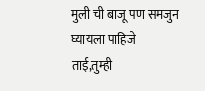मुली ची बाजू पण समजुन घ्यायला पाहिजे
ताई,तुम्ही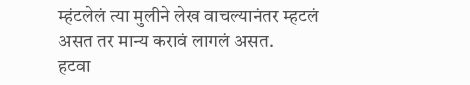म्हंटलेलं त्या मुलीने लेख वाचल्यानंतर म्हटलं असत तर मान्य करावं लागलं असत.
हटवा